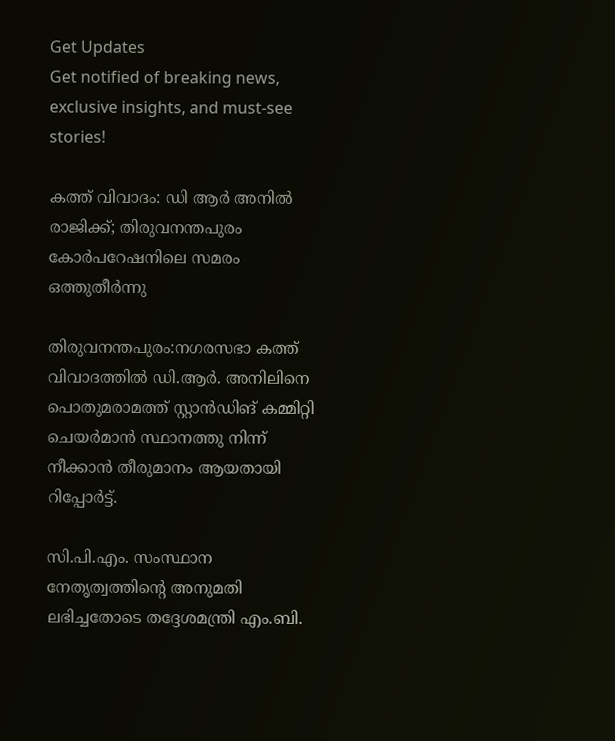Get Updates
Get notified of breaking news, exclusive insights, and must-see stories!

കത്ത് വിവാദം: ഡി ആര്‍ അനില്‍ രാജിക്ക്; തിരുവനന്തപുരം കോർപറേഷനിലെ സമരം ഒത്തുതീർന്നു

തിരുവനന്തപുരം:നഗരസഭാ കത്ത് വിവാദത്തിൽ ഡി.ആർ. അനിലിനെ പൊതുമരാമത്ത് സ്റ്റാൻഡിങ് കമ്മിറ്റി ചെയർമാൻ സ്ഥാനത്തു നിന്ന് നീക്കാൻ തീരുമാനം ആയതായി റിപ്പോർട്ട്.

സി.പി.എം. സംസ്ഥാന നേതൃത്വത്തിന്റെ അനുമതി ലഭിച്ചതോടെ തദ്ദേശമന്ത്രി എം.ബി.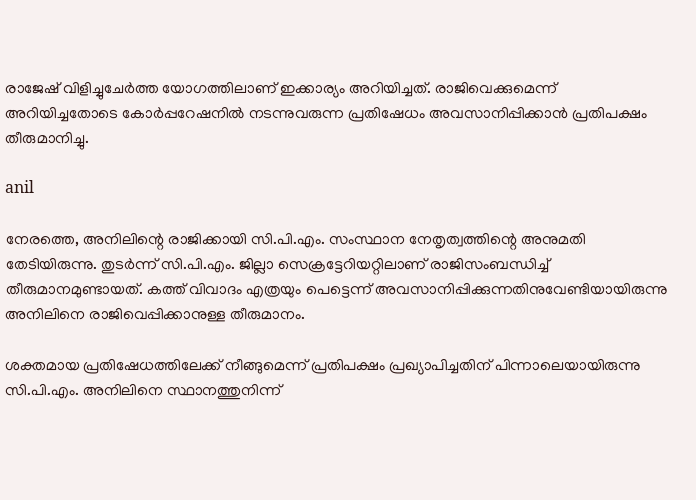രാജേഷ് വിളിച്ചുചേർത്ത യോഗത്തിലാണ് ഇക്കാര്യം അറിയിച്ചത്. രാജിവെക്കുമെന്ന് അറിയിച്ചതോടെ കോർപ്പറേഷനിൽ നടന്നുവരുന്ന പ്രതിഷേധം അവസാനിപ്പിക്കാൻ പ്രതിപക്ഷം തീരുമാനിച്ചു.

anil

നേരത്തെ, അനിലിന്റെ രാജിക്കായി സി.പി.എം. സംസ്ഥാന നേതൃത്വത്തിന്റെ അനുമതി തേടിയിരുന്നു. തുടർന്ന് സി.പി.എം. ജില്ലാ സെക്രട്ടേറിയറ്റിലാണ് രാജിസംബന്ധിച്ച് തീരുമാനമുണ്ടായത്. കത്ത് വിവാദം എത്രയും പെട്ടെന്ന് അവസാനിപ്പിക്കുന്നതിനുവേണ്ടിയായിരുന്നു അനിലിനെ രാജിവെപ്പിക്കാനുള്ള തീരുമാനം.

ശക്തമായ പ്രതിഷേധത്തിലേക്ക് നീങ്ങുമെന്ന് പ്രതിപക്ഷം പ്രഖ്യാപിച്ചതിന് പിന്നാലെയായിരുന്നു സി.പി.എം. അനിലിനെ സ്ഥാനത്തുനിന്ന്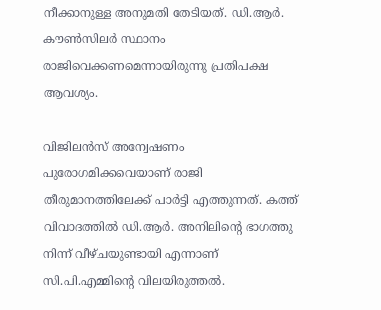നീക്കാനുള്ള അനുമതി തേടിയത്. ഡി.ആർ. കൗൺസിലർ സ്ഥാനം രാജിവെക്കണമെന്നായിരുന്നു പ്രതിപക്ഷ ആവശ്യം.

വിജിലൻസ് അന്വേഷണം പുരോഗമിക്കവെയാണ് രാജി തീരുമാനത്തിലേക്ക് പാർട്ടി എത്തുന്നത്. കത്ത് വിവാദത്തിൽ ഡി.ആർ. അനിലിന്റെ ഭാഗത്തു നിന്ന് വീഴ്ചയുണ്ടായി എന്നാണ് സി.പി.എമ്മിന്റെ വിലയിരുത്തൽ.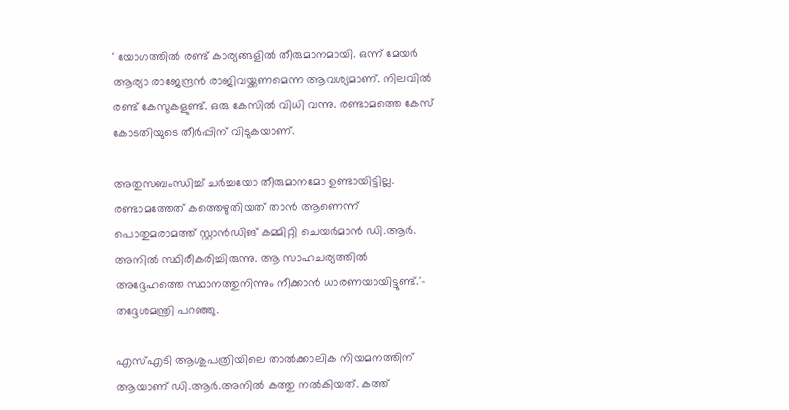' യോഗത്തിൽ രണ്ട് കാര്യങ്ങളിൽ തീരുമാനമായി. ഒന്ന് മേയർ ആര്യാ രാജേന്ദ്രൻ രാജിവയ്ക്കണമെന്ന ആവശ്യമാണ്. നിലവിൽ രണ്ട് കേസുകളുണ്ട്. ഒരു കേസിൽ വിധി വന്നു. രണ്ടാമത്തെ കേസ് കോടതിയുടെ തീർപ്പിന് വിടുകയാണ്.

അതുസബംന്ധിച്ച് ചർച്ചയോ തീരുമാനമോ ഉണ്ടായിട്ടില്ല. രണ്ടാമത്തേത് കത്തെഴുതിയത് താൻ ആണെന്ന് പൊതുമരാമത്ത് സ്റ്റാൻഡിങ് കമ്മിറ്റി ചെയർമാൻ ഡി.ആർ. അനിൽ സ്ഥിരീകരിച്ചിരുന്നു. ആ സാഹചര്യത്തിൽ അദ്ദേഹത്തെ സ്ഥാനത്തുനിന്നും നീക്കാൻ ധാരണയായിട്ടുണ്ട്.'- തദ്ദേശമന്ത്രി പറഞ്ഞു.

എസ്എടി ആശുപത്രിയിലെ താൽക്കാലിക നിയമനത്തിന് ആയാണ് ഡി.ആർ.അനിൽ കത്തു നൽകിയത്. കത്ത്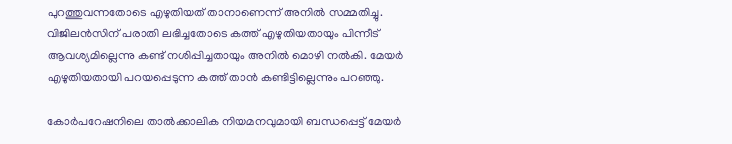പുറത്തുവന്നതോടെ എഴുതിയത് താനാണെന്ന് അനിൽ സമ്മതിച്ചു. വിജിലൻസിന് പരാതി ലഭിച്ചതോടെ കത്ത് എഴുതിയതായും പിന്നീട് ആവശ്യമില്ലെന്നു കണ്ട് നശിപ്പിച്ചതായും അനിൽ മൊഴി നൽകി. മേയർ‌ എഴുതിയതായി പറയപ്പെടുന്ന കത്ത് താൻ കണ്ടിട്ടില്ലെന്നും പറഞ്ഞു.

കോർപറേഷനിലെ താൽക്കാലിക നിയമനവുമായി ബന്ധപ്പെട്ട് മേയർ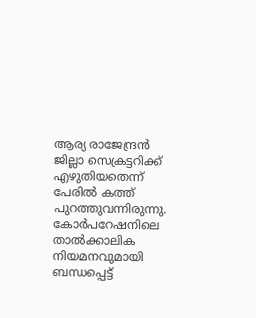ആര്യ രാജേന്ദ്രൻ ജില്ലാ സെക്രട്ടറിക്ക് എഴുതിയതെന്ന് പേരിൽ കത്ത് പുറത്തുവന്നിരുന്നു. കോർപറേഷനിലെ താൽക്കാലിക നിയമനവുമായി ബന്ധപ്പെട്ട്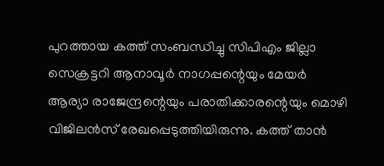പുറത്തായ കത്ത് സംബന്ധിച്ചു സിപിഎം ജില്ലാ സെക്രട്ടറി ആനാവൂർ നാഗപ്പന്റെയും മേയർ ആര്യാ രാജേന്ദ്രന്റെയും പരാതിക്കാരന്റെയും മൊഴി വിജിലൻസ് രേഖപ്പെടുത്തിയിരുന്നു. കത്ത് താൻ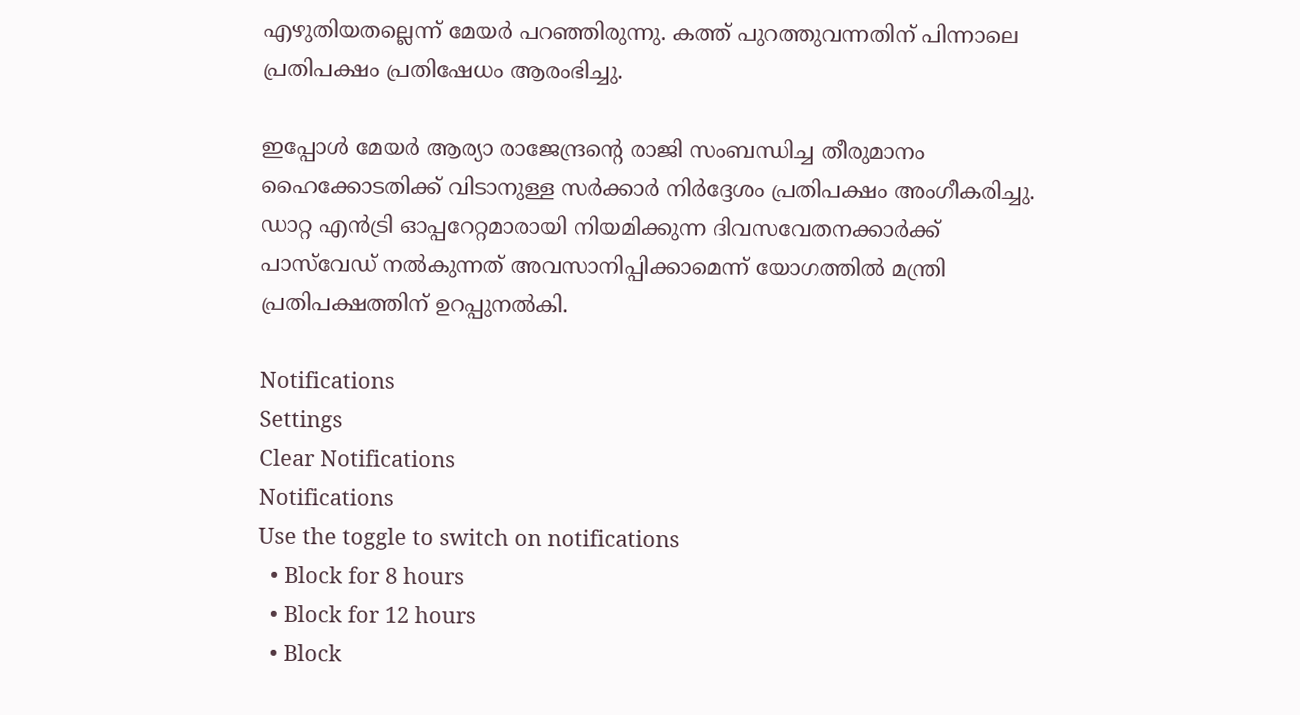എഴുതിയതല്ലെന്ന് മേയർ പറഞ്ഞിരുന്നു. കത്ത് പുറത്തുവന്നതിന് പിന്നാലെ പ്രതിപക്ഷം പ്രതിഷേധം ആരംഭിച്ചു.

ഇപ്പോൾ മേയർ ആര്യാ രാജേന്ദ്രന്റെ രാജി സംബന്ധിച്ച തീരുമാനം ഹൈക്കോടതിക്ക് വിടാനുള്ള സർക്കാർ നിർദ്ദേശം പ്രതിപക്ഷം അംഗീകരിച്ചു. ഡാറ്റ എൻട്രി ഓപ്പറേറ്റമാരായി നിയമിക്കുന്ന ദിവസവേതനക്കാർക്ക് പാസ്‌വേഡ് നൽകുന്നത് അവസാനിപ്പിക്കാമെന്ന് യോഗത്തിൽ മന്ത്രി പ്രതിപക്ഷത്തിന് ഉറപ്പുനൽകി.

Notifications
Settings
Clear Notifications
Notifications
Use the toggle to switch on notifications
  • Block for 8 hours
  • Block for 12 hours
  • Block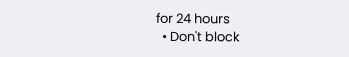for 24 hours
  • Don't block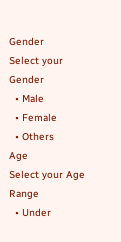Gender
Select your Gender
  • Male
  • Female
  • Others
Age
Select your Age Range
  • Under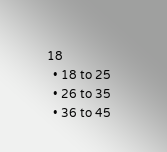18
  • 18 to 25
  • 26 to 35
  • 36 to 45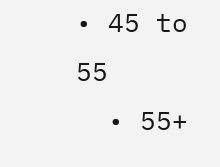• 45 to 55
  • 55+